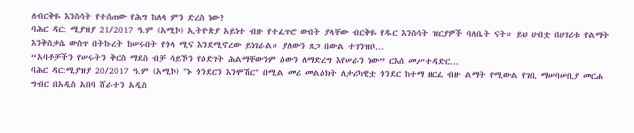ለብርቅዬ እንስሳት የተሰጠው የሕግ ከለላ ምን ድረስ ነው?
ባሕር ዳር: ሚያዝያ 21/2017 ዓ.ም (አሚኮ) ኢትዮጵያ አይነተ ብዙ የተፈጥሮ ውበት ያላቸው ብርቅዬ የዱር እንስሳት ዝርያዎች ባለቤት ናት። ይህ ሀብቷ በሀገሪቱ የልማት እንቅስቃሴ ውስጥ በትኩረት ከሠሩበት የጎላ ሚና እንደሚኖረው ይነገራል። ያለውን ጸጋ በውል ተገንዝቦ...
“አባቶቻችን የሠሩትን ቅርስ ማደስ ብቻ ሳይኾን የዕድገት ሕልማቸውንም ዕውን ለማድረግ እየሠራን ነው” ርእሰ መሥተዳድር...
ባሕር ዳር:ሚያዝያ 20/2017 ዓ.ም (አሚኮ) "ኑ ጎንደርን እንሞሽር" በሚል መሪ መልዕክት ለታሪካዊቷ ጎንደር ከተማ ዘርፈ ብዙ ልማት የሚውል የገቢ ማሠባሠቢያ መርሐ ግብር በአዲስ አበባ ሸራተን አዲስ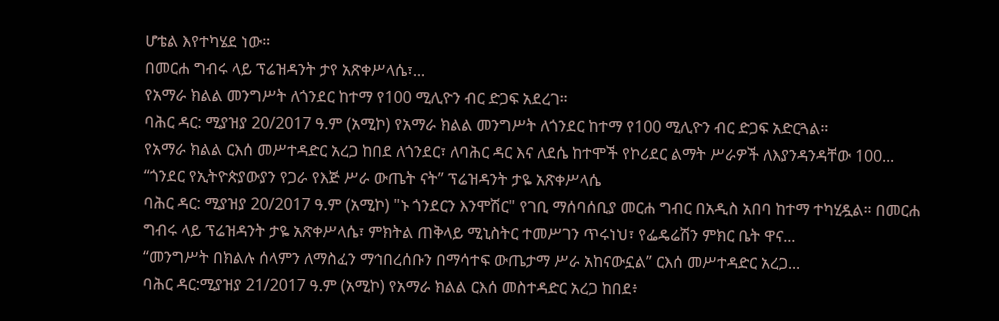ሆቴል እየተካሄደ ነው።
በመርሐ ግብሩ ላይ ፕሬዝዳንት ታየ አጽቀሥላሴ፣...
የአማራ ክልል መንግሥት ለጎንደር ከተማ የ100 ሚሊዮን ብር ድጋፍ አደረገ።
ባሕር ዳር: ሚያዝያ 20/2017 ዓ.ም (አሚኮ) የአማራ ክልል መንግሥት ለጎንደር ከተማ የ100 ሚሊዮን ብር ድጋፍ አድርጓል።
የአማራ ክልል ርእሰ መሥተዳድር አረጋ ከበደ ለጎንደር፣ ለባሕር ዳር እና ለደሴ ከተሞች የኮሪደር ልማት ሥራዎች ለእያንዳንዳቸው 100...
“ጎንደር የኢትዮጵያውያን የጋራ የእጅ ሥራ ውጤት ናት” ፕሬዝዳንት ታዬ አጽቀሥላሴ
ባሕር ዳር: ሚያዝያ 20/2017 ዓ.ም (አሚኮ) "ኑ ጎንደርን እንሞሽር" የገቢ ማሰባሰቢያ መርሐ ግብር በአዲስ አበባ ከተማ ተካሂዷል። በመርሐ ግብሩ ላይ ፕሬዝዳንት ታዬ አጽቀሥላሴ፣ ምክትል ጠቅላይ ሚኒስትር ተመሥገን ጥሩነህ፣ የፌዴሬሽን ምክር ቤት ዋና...
“መንግሥት በክልሉ ሰላምን ለማስፈን ማኅበረሰቡን በማሳተፍ ውጤታማ ሥራ አከናውኗል” ርእሰ መሥተዳድር አረጋ...
ባሕር ዳር:ሚያዝያ 21/2017 ዓ.ም (አሚኮ) የአማራ ክልል ርእሰ መስተዳድር አረጋ ከበደ፥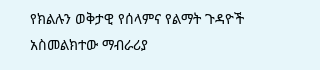የክልሉን ወቅታዊ የሰላምና የልማት ጉዳዮች አስመልክተው ማብራሪያ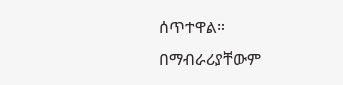ሰጥተዋል።
በማብራሪያቸውም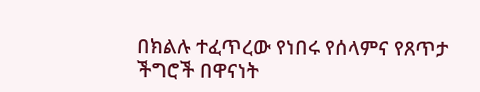በክልሉ ተፈጥረው የነበሩ የሰላምና የጸጥታ ችግሮች በዋናነት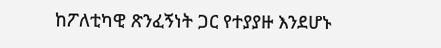ከፖለቲካዊ ጽንፈኝነት ጋር የተያያዙ እንደሆኑ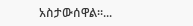አስታውሰዋል።...